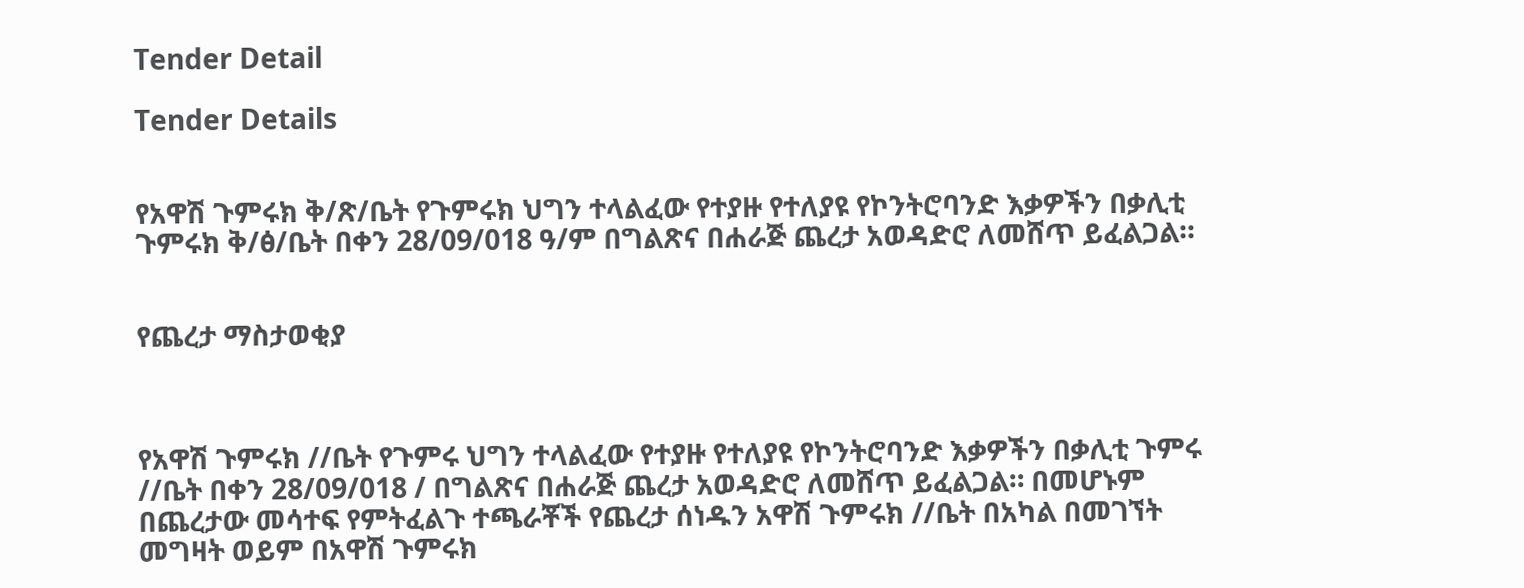Tender Detail

Tender Details


የአዋሽ ጉምሩክ ቅ/ጽ/ቤት የጉምሩክ ህግን ተላልፈው የተያዙ የተለያዩ የኮንትሮባንድ እቃዎችን በቃሊቲ ጉምሩክ ቅ/ፅ/ቤት በቀን 28/09/018 ዓ/ም በግልጽና በሐራጅ ጨረታ አወዳድሮ ለመሸጥ ይፈልጋል።


የጨረታ ማስታወቂያ



የአዋሽ ጉምሩክ //ቤት የጉምሩ ህግን ተላልፈው የተያዙ የተለያዩ የኮንትሮባንድ እቃዎችን በቃሊቲ ጉምሩ //ቤት በቀን 28/09/018 / በግልጽና በሐራጅ ጨረታ አወዳድሮ ለመሸጥ ይፈልጋል። በመሆኑም በጨረታው መሳተፍ የምትፈልጉ ተጫራቾች የጨረታ ሰነዱን አዋሽ ጉምሩክ //ቤት በአካል በመገኘት መግዛት ወይም በአዋሽ ጉምሩክ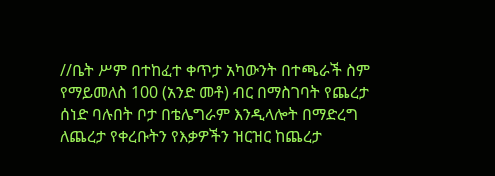//ቤት ሥም በተከፈተ ቀጥታ አካውንት በተጫራች ስም የማይመለስ 100 (አንድ መቶ) ብር በማስገባት የጨረታ ሰነድ ባሉበት ቦታ በቴሌግራም እንዲላሎት በማድረግ ለጨረታ የቀረቡትን የእቃዎችን ዝርዝር ከጨረታ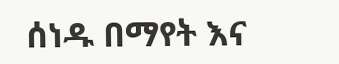ሰነዱ በማየት እና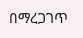በማረጋገጥ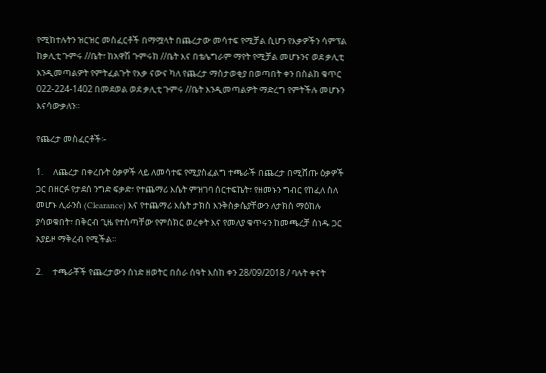የሚከተሉትን ዝርዝር መስፈርቶች በማሟላት በጨረታው መሳተፍ የሚቻል ሲሆን የእቃዎችን ሳምፕል ከቃሊቲ ጉምሩ //ቤት፣ ከአዋሽ ጉምሩክ //ቤት እና በቴሌግራም ማየት የሚቻል መሆኑንና ወደ ቃሊቲ እንዲመጣልዎት የምትፈልጉት የእቃ ናውና ካለ የጨረታ ማስታወቂያ በወጣበት ቀን በስልከ ቁጥር 022-224-1402 በመደወል ወደ ቃሊቲ ጉምሩ //ቤት እንዲመጣልዎት ማድረግ የምትችሉ መሆኑን እናሳውቃለን።

የጨረታ መስፈርቶች፡-

1.     ለጨረታ በቀረቡት ዕቃዎች ላይ ለመሳተፍ የሚያስፈልግ ተጫራች በጨረታ በሚሸጡ ዕቃዎች ጋር በዘርፉ የታደሰ ንግድ ፍቃድ፣ የተጨማሪ እሴት ምዝገባ ሰርተፍኬት፣ የዘመኑን ግብር የከፈለ ስለ መሆኑ ሊራንስ (Clearance) እና የተጨማሪ እሴት ታክስ እንቅስቃሴያቸውን ለታክስ ማዕከሉ ያሳወቁበት፣ በቅርብ ጊዜ የተሰጣቸው የምስክር ወረቀት እና የመለያ ቁጥሩን ከመጫረቻ ሰነዱ ጋር አያይዞ ማቅረብ የሚችል።

2.     ተጫራቾች የጨረታውን ሰነድ ዘወትር በስራ ሰዓት እስከ ቀን 28/09/2018 / ባሉት ቀናት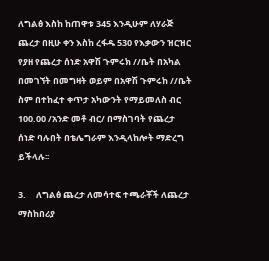ለግልፅ እስከ ከጠዋቱ 345 እንዲሁም ለሃራጅ ጨረታ በዚሁ ቀን እስከ ረፋዱ 530 የእቃውን ዝርዝር የያዘ የጨረታ ሰነድ አዋሽ ጉምሩክ //ቤት በአካል በመገኘት በመግዛት ወይም በአዋሽ ጉምሩከ //ቤት ስም በተከፈተ ቀጥታ አካውንት የማይመለስ ብር 100.00 /አንድ መቶ ብር/ በማስገባት የጨረታ ሰነድ ባሉበት በቴሌግራም እንዲላከሎት ማድረግ ይችላሉ፡፡

3.     ለግልፅ ጨረታ ለመሳተፍ ተጫራቾች ለጨረታ ማስከበሪያ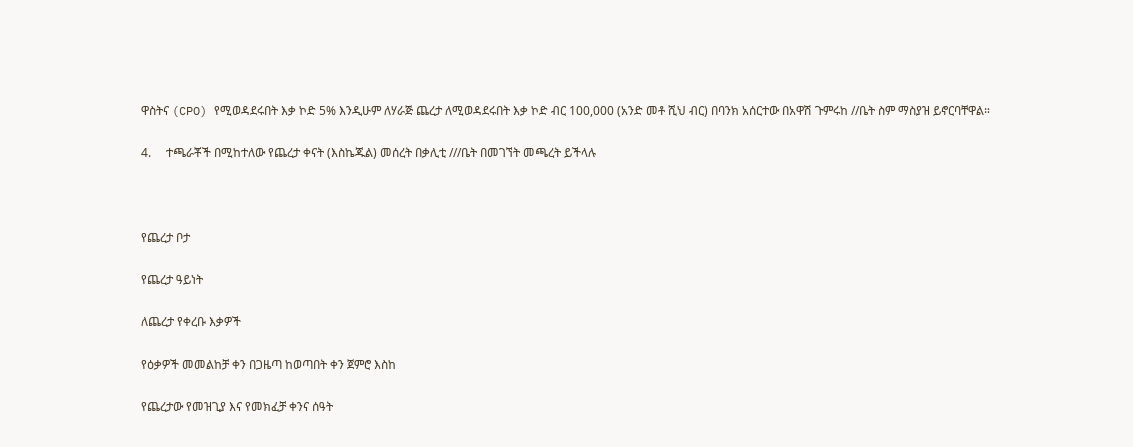ዋስትና (CPO) የሚወዳደሩበት እቃ ኮድ 5% እንዲሁም ለሃራጅ ጨረታ ለሚወዳደሩበት እቃ ኮድ ብር 100,000 (አንድ መቶ ሺህ ብር) በባንክ አሰርተው በአዋሽ ጉምሩከ //ቤት ስም ማስያዝ ይኖርባቸዋል።

4.     ተጫራቾች በሚከተለው የጨረታ ቀናት (እስኬጁል) መሰረት በቃሊቲ ///ቤት በመገኘት መጫረት ይችላሉ



የጨረታ ቦታ

የጨረታ ዓይነት

ለጨረታ የቀረቡ እቃዎች

የዕቃዎች መመልከቻ ቀን በጋዜጣ ከወጣበት ቀን ጀምሮ እስከ

የጨረታው የመዝጊያ እና የመክፈቻ ቀንና ሰዓት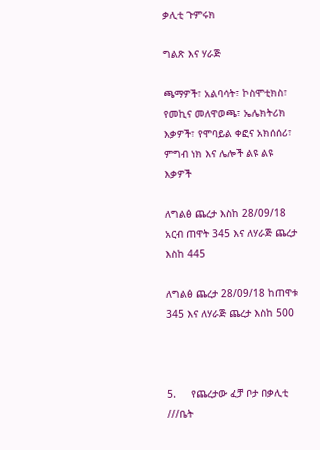ቃሊቲ ጉምሩክ

ግልጽ እና ሃራጅ

ጫማዎች፣ አልባሳት፣ ኮስሞቲክስ፣ የመኪና መለዋወጫ፣ ኤሌክትሪክ እቃዎች፣ የሞባይል ቀፎና አክሰሰሪ፣ ምግብ ነክ እና ሌሎች ልዩ ልዩ እቃዎች

ለግልፅ ጨረታ እስከ 28/09/18 አርብ ጠዋት 345 እና ለሃራጅ ጨረታ እስከ 445

ለግልፅ ጨረታ 28/09/18 ከጠዋቱ 345 እና ለሃራጅ ጨረታ እስከ 500



5.     የጨረታው ፈቻ ቦታ በቃሊቲ ///ቤት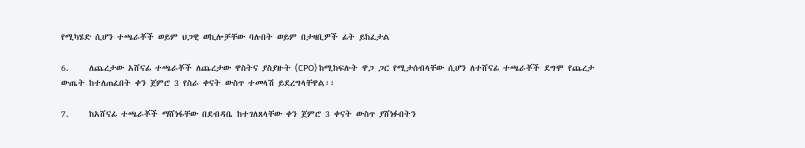የሚካሄድ ሲሆን ተጫራቾች ወይም ህጋዊ ወኪሎቻቸው ባሉበት ወይም በታዛቢዎች ፊት ይከፈታል

6.     ለጨረታው አሸናፊ ተጫራቾች ለጨረታው ዋስትና ያስያዙት (CPO) ከሚከፍሉት ዋጋ ጋር የሚታሰብላቸው ሲሆን ለተሸናፊ ተጫራቾች ደግሞ የጨረታ ውጤት ከተለጠፈበት ቀን ጀምሮ 3 የስራ ቀናት ውስጥ ተመላሽ ይደረግላቸዋል፡፡

7.     ከአሸናፊ ተጫራቾች ማሸነፋቸው በደብዳቤ ከተገለጸላቸው ቀን ጀምሮ 3 ቀናት ውስጥ ያሸነፉበትን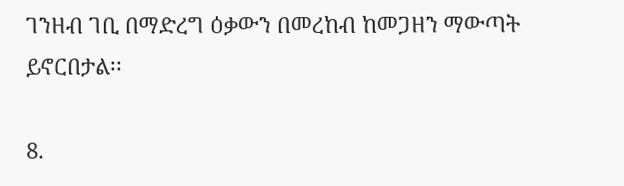ገንዘብ ገቢ በማድረግ ዕቃውን በመረከብ ከመጋዘን ማውጣት ይኖርበታል፡፡

8.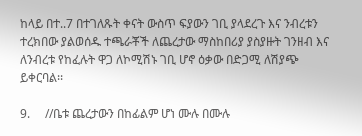ከላይ በተ..7 በተገለጹት ቀናት ውስጥ ፍያውን ገቢ ያላደረጉ እና ንብረቱን ተረክበው ያልወሰዱ ተጫራቾች ለጨረታው ማስከበሪያ ያስያዙት ገንዘብ እና ለንብረቱ የከፈሉት ዋጋ ለኮሚሽኑ ገቢ ሆኖ ዕቃው በድጋሚ ለሽያጭ ይቀርባል፡፡

9.     //ቤቱ ጨረታውን በከፊልም ሆነ ሙሉ በሙሉ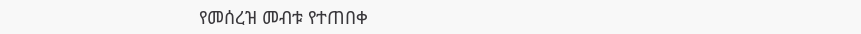የመሰረዝ መብቱ የተጠበቀ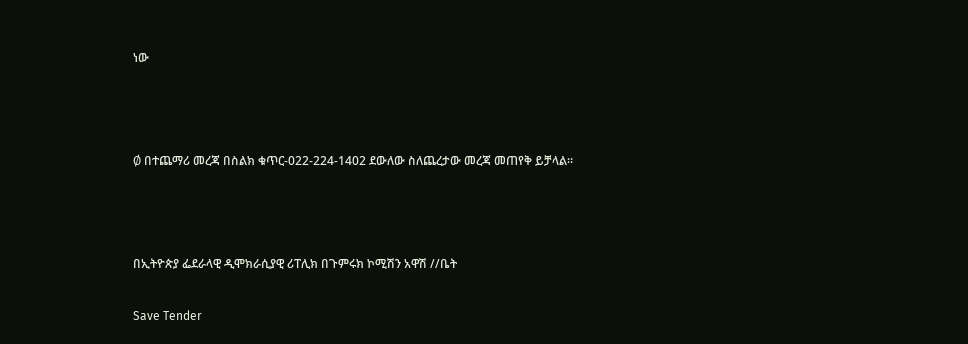ነው



Ø በተጨማሪ መረጃ በስልክ ቁጥር-022-224-1402 ደውለው ስለጨረታው መረጃ መጠየቅ ይቻላል።



በኢትዮጵያ ፌደራላዊ ዲሞክራሲያዊ ሪፐሊክ በጉምሩክ ኮሚሽን አዋሽ //ቤት

Save Tender